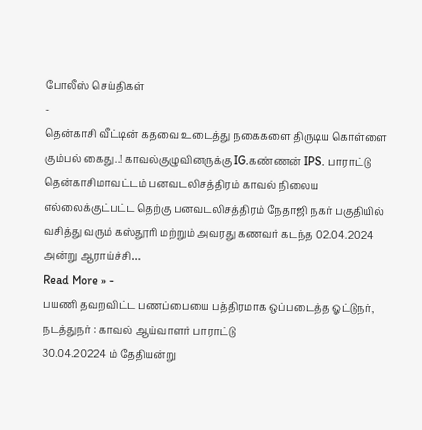போலீஸ் செய்திகள்
-
தென்காசி வீட்டின் கதவை உடைத்து நகைகளை திருடிய கொள்ளை கும்பல் கைது..! காவல்குழுவினருக்கு IG.கண்ணன் IPS. பாராட்டு
தென்காசிமாவட்டம் பனவடலிசத்திரம் காவல் நிலைய எல்லைக்குட்பட்ட தெற்கு பனவடலிசத்திரம் நேதாஜி நகர் பகுதியில் வசித்து வரும் கஸ்தூரி மற்றும் அவரது கணவர் கடந்த 02.04.2024 அன்று ஆராய்ச்சி…
Read More » -
பயணி தவறவிட்ட பணப்பையை பத்திரமாக ஒப்படைத்த ஓட்டுநர், நடத்துநர் : காவல் ஆய்வாளர் பாராட்டு
30.04.20224 ம் தேதியன்று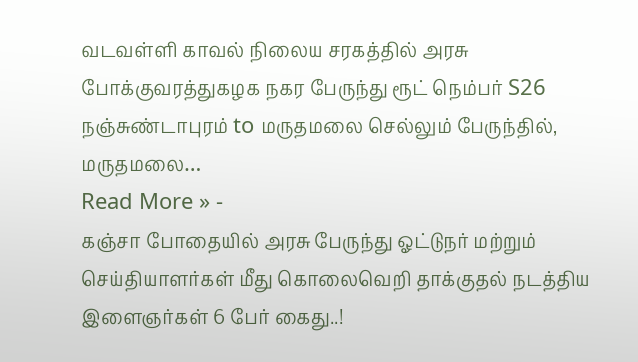வடவள்ளி காவல் நிலைய சரகத்தில் அரசு போக்குவரத்துகழக நகர பேருந்து ரூட் நெம்பர் S26 நஞ்சுண்டாபுரம் to மருதமலை செல்லும் பேருந்தில், மருதமலை…
Read More » -
கஞ்சா போதையில் அரசு பேருந்து ஓட்டுநர் மற்றும் செய்தியாளர்கள் மீது கொலைவெறி தாக்குதல் நடத்திய இளைஞர்கள் 6 பேர் கைது..!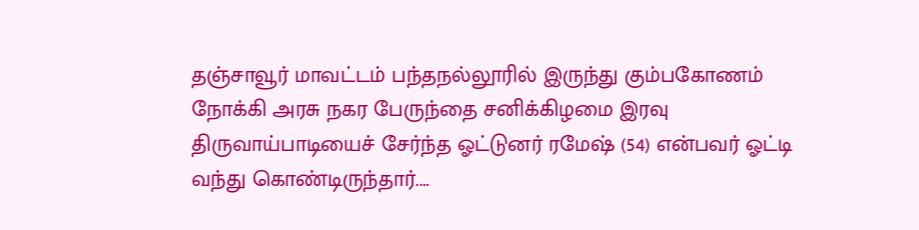தஞ்சாவூர் மாவட்டம் பந்தநல்லூரில் இருந்து கும்பகோணம் நோக்கி அரசு நகர பேருந்தை சனிக்கிழமை இரவு திருவாய்பாடியைச் சேர்ந்த ஓட்டுனர் ரமேஷ் (54) என்பவர் ஓட்டி வந்து கொண்டிருந்தார்.…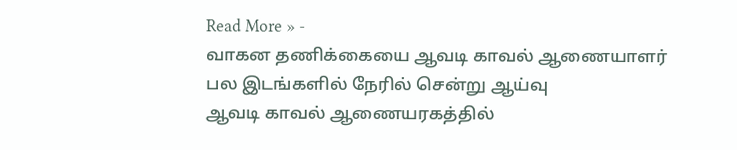Read More » -
வாகன தணிக்கையை ஆவடி காவல் ஆணையாளர் பல இடங்களில் நேரில் சென்று ஆய்வு
ஆவடி காவல் ஆணையரகத்தில்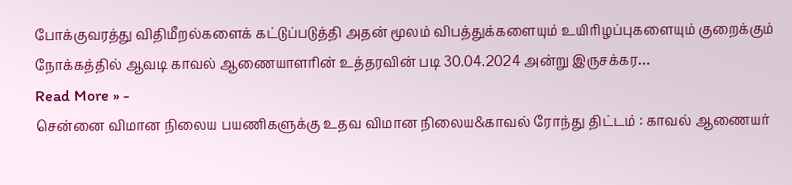போக்குவரத்து விதிமீறல்களைக் கட்டுப்படுத்தி அதன் மூலம் விபத்துக்களையும் உயிரிழப்புகளையும் குறைக்கும் நோக்கத்தில் ஆவடி காவல் ஆணையாளரின் உத்தரவின் படி 30.04.2024 அன்று இருசக்கர…
Read More » -
சென்னை விமான நிலைய பயணிகளுக்கு உதவ விமான நிலைய&காவல் ரோந்து திட்டம் : காவல் ஆணையர்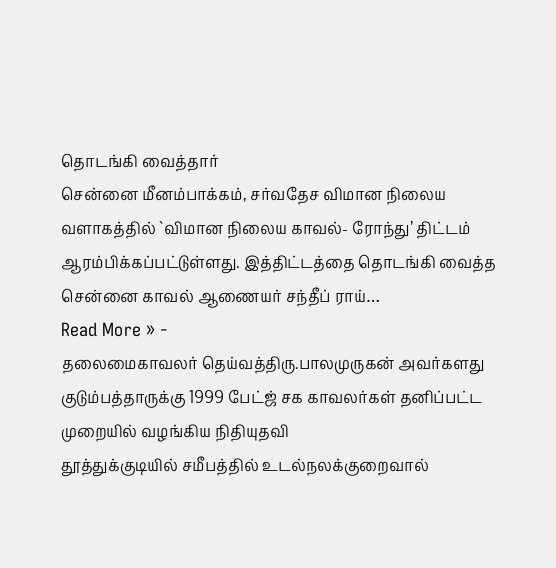தொடங்கி வைத்தார்
சென்னை மீனம்பாக்கம், சர்வதேச விமான நிலைய வளாகத்தில் `விமான நிலைய காவல்- ரோந்து’ திட்டம் ஆரம்பிக்கப்பட்டுள்ளது. இத்திட்டத்தை தொடங்கி வைத்த சென்னை காவல் ஆணையர் சந்தீப் ராய்…
Read More » -
தலைமைகாவலர் தெய்வத்திரு.பாலமுருகன் அவர்களது குடும்பத்தாருக்கு 1999 பேட்ஜ் சக காவலர்கள் தனிப்பட்ட முறையில் வழங்கிய நிதியுதவி
தூத்துக்குடியில் சமீபத்தில் உடல்நலக்குறைவால்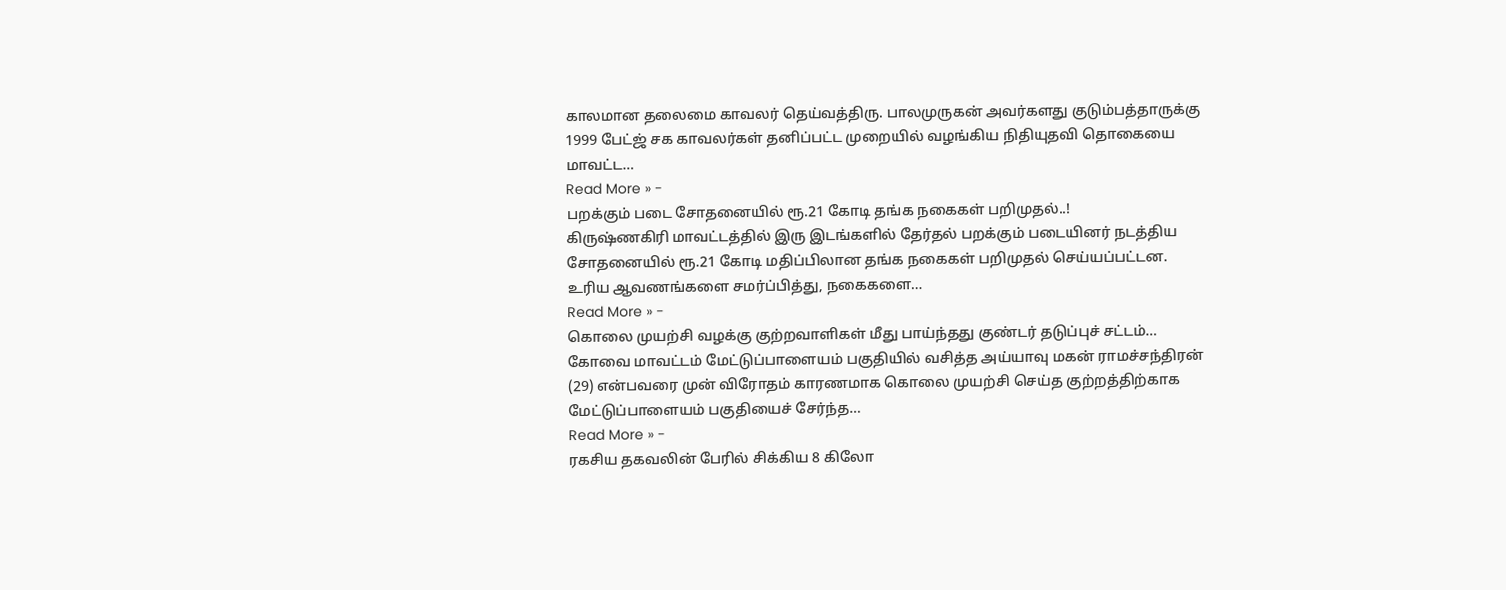காலமான தலைமை காவலர் தெய்வத்திரு. பாலமுருகன் அவர்களது குடும்பத்தாருக்கு 1999 பேட்ஜ் சக காவலர்கள் தனிப்பட்ட முறையில் வழங்கிய நிதியுதவி தொகையை மாவட்ட…
Read More » -
பறக்கும் படை சோதனையில் ரூ.21 கோடி தங்க நகைகள் பறிமுதல்..!
கிருஷ்ணகிரி மாவட்டத்தில் இரு இடங்களில் தேர்தல் பறக்கும் படையினர் நடத்திய சோதனையில் ரூ.21 கோடி மதிப்பிலான தங்க நகைகள் பறிமுதல் செய்யப்பட்டன. உரிய ஆவணங்களை சமர்ப்பித்து, நகைகளை…
Read More » -
கொலை முயற்சி வழக்கு குற்றவாளிகள் மீது பாய்ந்தது குண்டர் தடுப்புச் சட்டம்…
கோவை மாவட்டம் மேட்டுப்பாளையம் பகுதியில் வசித்த அய்யாவு மகன் ராமச்சந்திரன் (29) என்பவரை முன் விரோதம் காரணமாக கொலை முயற்சி செய்த குற்றத்திற்காக மேட்டுப்பாளையம் பகுதியைச் சேர்ந்த…
Read More » -
ரகசிய தகவலின் பேரில் சிக்கிய 8 கிலோ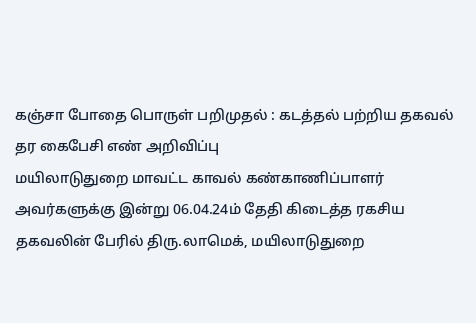கஞ்சா போதை பொருள் பறிமுதல் : கடத்தல் பற்றிய தகவல் தர கைபேசி எண் அறிவிப்பு
மயிலாடுதுறை மாவட்ட காவல் கண்காணிப்பாளர் அவர்களுக்கு இன்று 06.04.24ம் தேதி கிடைத்த ரகசிய தகவலின் பேரில் திரு.லாமெக், மயிலாடுதுறை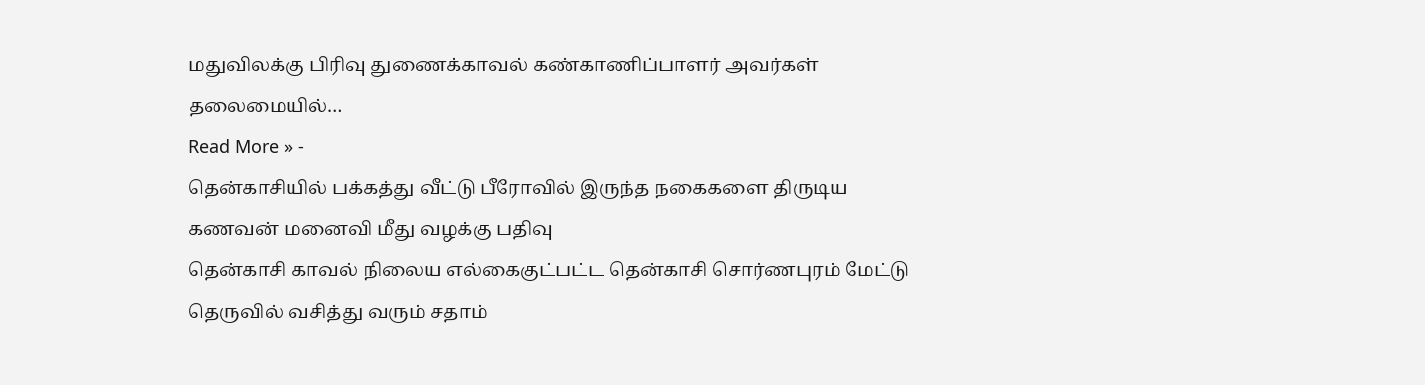மதுவிலக்கு பிரிவு துணைக்காவல் கண்காணிப்பாளர் அவர்கள் தலைமையில்…
Read More » -
தென்காசியில் பக்கத்து வீட்டு பீரோவில் இருந்த நகைகளை திருடிய கணவன் மனைவி மீது வழக்கு பதிவு
தென்காசி காவல் நிலைய எல்கைகுட்பட்ட தென்காசி சொர்ணபுரம் மேட்டு தெருவில் வசித்து வரும் சதாம்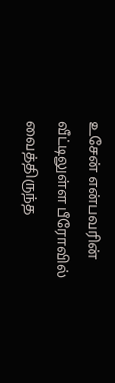உசேன் என்பவரின் வீட்டிலுள்ள பீரோவில் வைத்திருந்த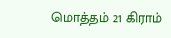மொத்தம் 21 கிராம்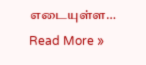எடையுள்ள…
Read More »